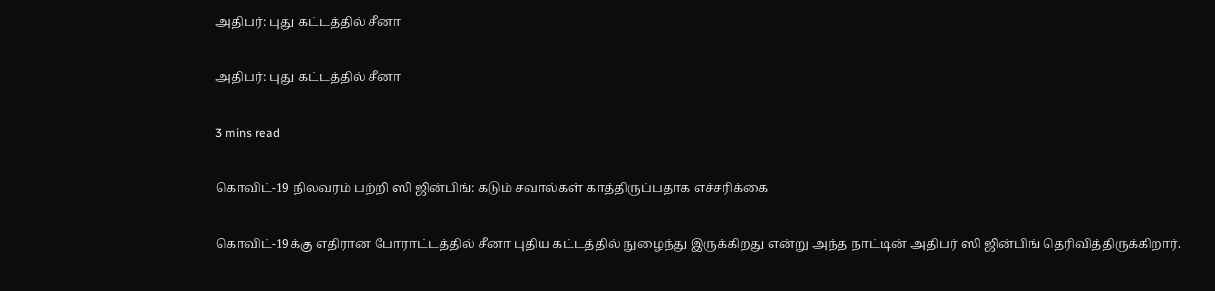அதிபர்: புது கட்டத்தில் சீனா

அதிபர்: புது கட்டத்தில் சீனா

3 mins read

கொவிட்-19 நிலவரம் பற்றி ஸி ஜின்பிங்: கடும் சவால்கள் காத்திருப்பதாக எச்சரிக்கை

கொவிட்-19க்கு எதிரான போராட்டத்தில் சீனா புதிய கட்டத்தில் நுழைந்து இருக்கிறது என்று அந்த நாட்டின் அதிபர் ஸி ஜின்பிங் தெரிவித்திருக்கிறார்.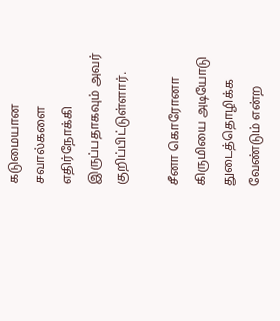கடுமையான சவால்களை எதிர்நோக்கி இருப்பதாகவும் அவர் குறிப்பிட்டுள்ளார்.

சீனா கொரோனா கிருமியை அடியோடு துடைத்தொழிக்க வேண்டும் என்ற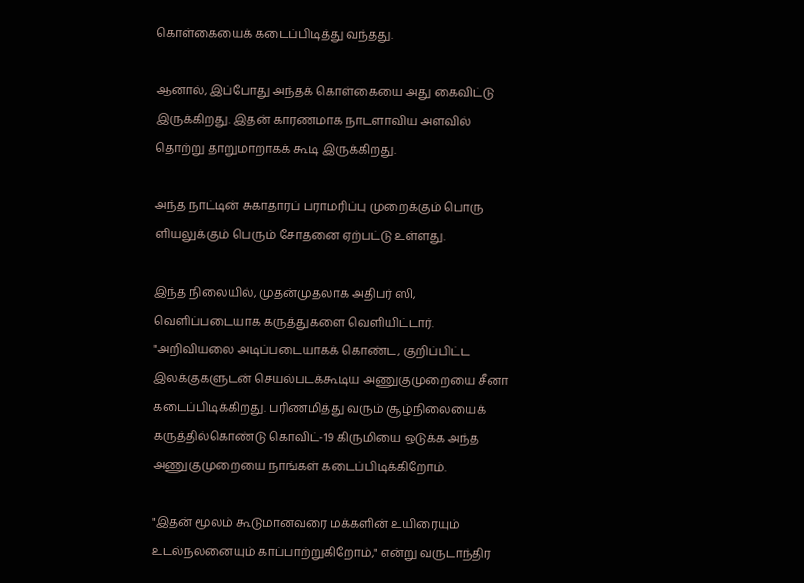கொள்கையைக் கடைப்பிடித்து வந்தது.

ஆனால், இப்போது அந்தக் கொள்கையை அது கைவிட்டு இருக்கிறது. இதன் காரணமாக நாடளாவிய அளவில் தொற்று தாறுமாறாகக் கூடி இருக்கிறது.

அந்த நாட்டின் சுகாதாரப் பராமரிப்பு முறைக்கும் பொரு ளியலுக்கும் பெரும் சோதனை ஏற்பட்டு உள்ளது.

இந்த நிலையில், முதன்முதலாக அதிபர் ஸி, வெளிப்படையாக கருத்துகளை வெளியிட்டார். "அறிவியலை அடிப்படையாகக் கொண்ட, குறிப்பிட்ட இலக்குகளுடன் செயல்படக்கூடிய அணுகுமுறையை சீனா கடைப்பிடிக்கிறது. பரிணமித்து வரும் சூழ்நிலையைக் கருத்தில்கொண்டு கொவிட்-19 கிருமியை ஒடுக்க அந்த அணுகுமுறையை நாங்கள் கடைப்பிடிக்கிறோம்.

"இதன் மூலம் கூடுமானவரை மக்களின் உயிரையும் உடல்நலனையும் காப்பாற்றுகிறோம்," என்று வருடாந்திர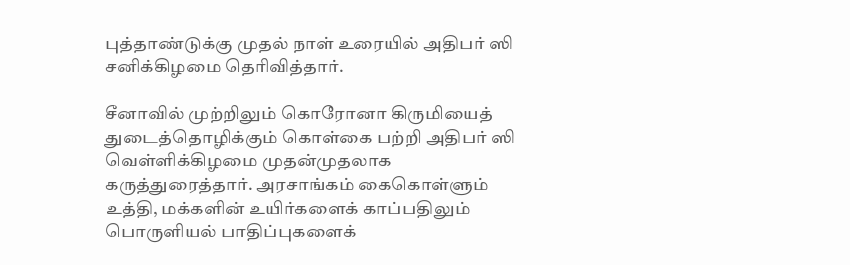புத்தாண்டுக்கு முதல் நாள் உரையில் அதிபர் ஸி சனிக்கிழமை தெரிவித்தார்.

சீனாவில் முற்றிலும் கொரோனா கிருமியைத் துடைத்தொழிக்கும் கொள்கை பற்றி அதிபர் ஸி வெள்ளிக்கிழமை முதன்முதலாக கருத்துரைத்தார். அரசாங்கம் கைகொள்ளும் உத்தி, மக்களின் உயிர்களைக் காப்பதிலும் பொருளியல் பாதிப்புகளைக்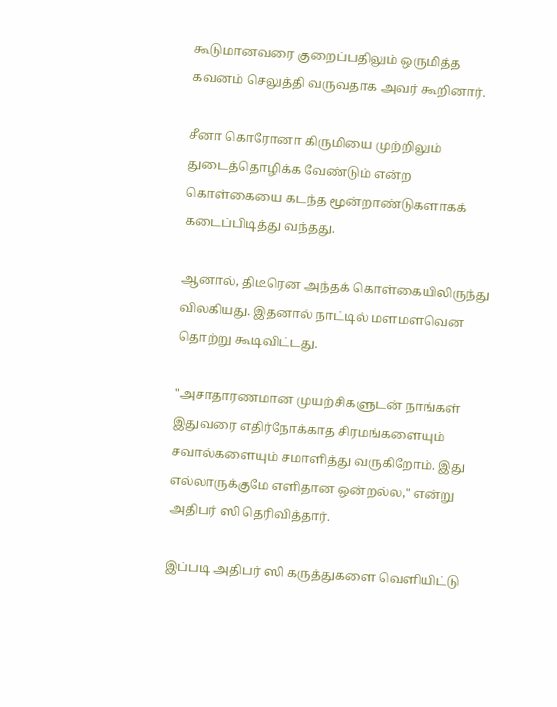கூடுமானவரை குறைப்பதிலும் ஒருமித்த கவனம் செலுத்தி வருவதாக அவர் கூறினார்.

சீனா கொரோனா கிருமியை முற்றிலும் துடைத்தொழிக்க வேண்டும் என்ற கொள்கையை கடந்த மூன்றாண்டுகளாகக் கடைப்பிடித்து வந்தது.

ஆனால், திடீரென அந்தக் கொள்கையிலிருந்து விலகியது. இதனால் நாட்டில் மளமளவென தொற்று கூடிவிட்டது.

"அசாதாரணமான முயற்சிகளுடன் நாங்கள் இதுவரை எதிர்நோக்காத சிரமங்களையும் சவால்களையும் சமாளித்து வருகிறோம். இது எல்லாருக்குமே எளிதான ஒன்றல்ல," என்று அதிபர் ஸி தெரிவித்தார்.

இப்படி அதிபர் ஸி கருத்துகளை வெளியிட்டு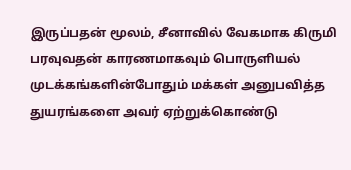இருப்பதன் மூலம், சீனாவில் வேகமாக கிருமி பரவுவதன் காரணமாகவும் பொருளியல் முடக்கங்களின்போதும் மக்கள் அனுபவித்த துயரங்களை அவர் ஏற்றுக்கொண்டு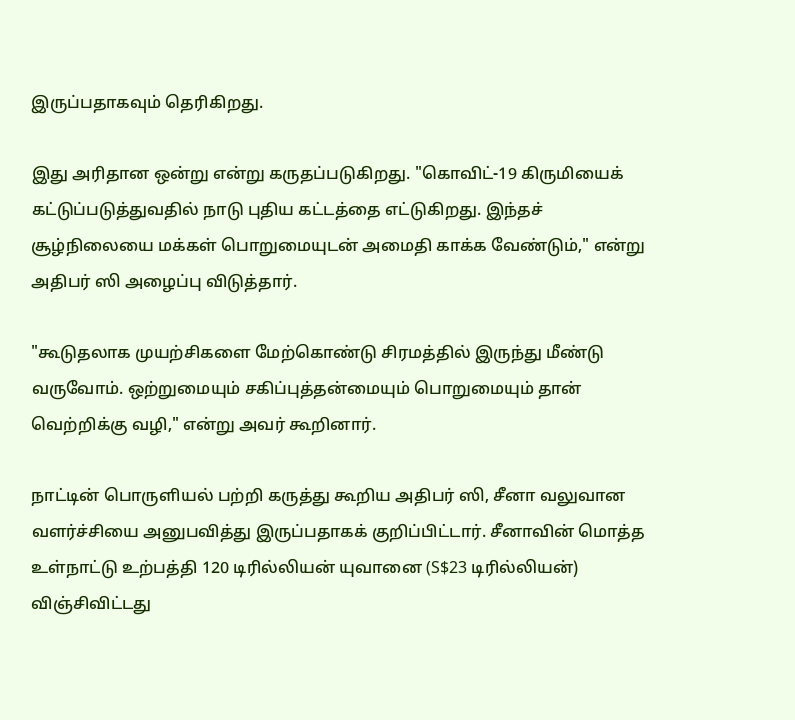இருப்பதாகவும் தெரிகிறது.

இது அரிதான ஒன்று என்று கருதப்படுகிறது. "கொவிட்-19 கிருமியைக் கட்டுப்படுத்துவதில் நாடு புதிய கட்டத்தை எட்டுகிறது. இந்தச் சூழ்நிலையை மக்கள் பொறுமையுடன் அமைதி காக்க வேண்டும்," என்று அதிபர் ஸி அழைப்பு விடுத்தார்.

"கூடுதலாக முயற்சிகளை மேற்கொண்டு சிரமத்தில் இருந்து மீண்டு வருவோம். ஒற்றுமையும் சகிப்புத்தன்மையும் பொறுமையும் தான் வெற்றிக்கு வழி," என்று அவர் கூறினார்.

நாட்டின் பொருளியல் பற்றி கருத்து கூறிய அதிபர் ஸி, சீனா வலுவான வளர்ச்சியை அனுபவித்து இருப்பதாகக் குறிப்பிட்டார். சீனாவின் மொத்த உள்நாட்டு உற்பத்தி 120 டிரில்லியன் யுவானை (S$23 டிரில்லியன்) விஞ்சிவிட்டது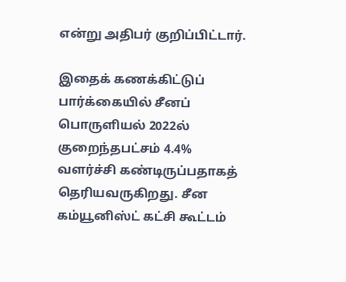என்று அதிபர் குறிப்பிட்டார்.

இதைக் கணக்கிட்டுப் பார்க்கையில் சீனப் பொருளியல் 2022ல் குறைந்தபட்சம் 4.4% வளர்ச்சி கண்டிருப்பதாகத் தெரியவருகிறது. சீன கம்யூனிஸ்ட் கட்சி கூட்டம்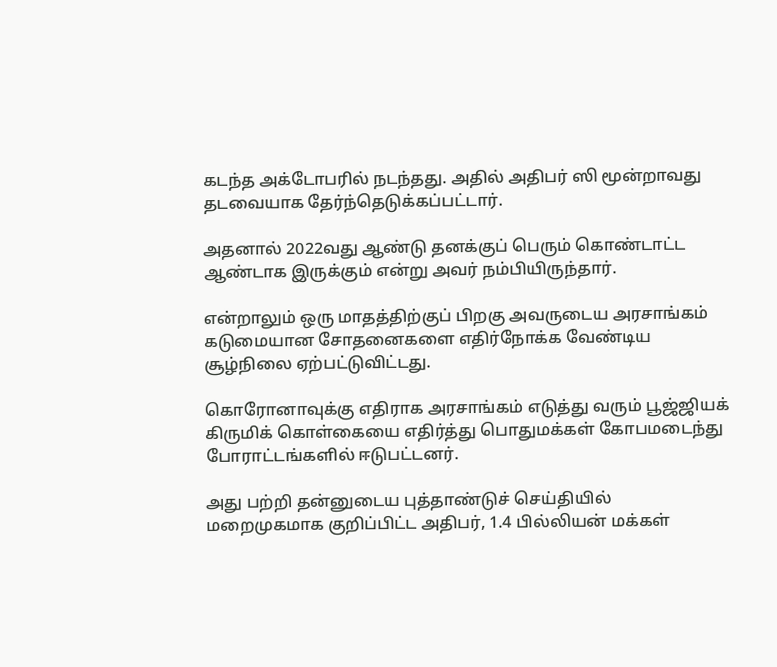கடந்த அக்டோபரில் நடந்தது. அதில் அதிபர் ஸி மூன்றாவது தடவையாக தேர்ந்தெடுக்கப்பட்டார்.

அதனால் 2022வது ஆண்டு தனக்குப் பெரும் கொண்டாட்ட ஆண்டாக இருக்கும் என்று அவர் நம்பியிருந்தார்.

என்றாலும் ஒரு மாதத்திற்குப் பிறகு அவருடைய அரசாங்கம் கடுமையான சோதனைகளை எதிர்நோக்க வேண்டிய சூழ்நிலை ஏற்பட்டுவிட்டது.

கொரோனாவுக்கு எதிராக அரசாங்கம் எடுத்து வரும் பூஜ்ஜியக் கிருமிக் கொள்கையை எதிர்த்து பொதுமக்கள் கோபமடைந்து போராட்டங்களில் ஈடுபட்டனர்.

அது பற்றி தன்னுடைய புத்தாண்டுச் செய்தியில் மறைமுகமாக குறிப்பிட்ட அதிபர், 1.4 பில்லியன் மக்கள்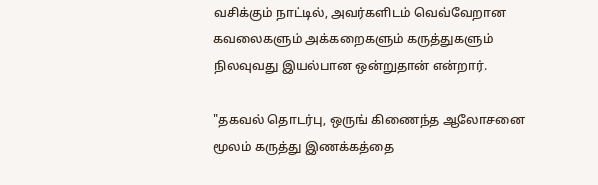வசிக்கும் நாட்டில், அவர்களிடம் வெவ்வேறான கவலைகளும் அக்கறைகளும் கருத்துகளும் நிலவுவது இயல்பான ஒன்றுதான் என்றார்.

"தகவல் தொடர்பு, ஒருங் கிணைந்த ஆலோசனை மூலம் கருத்து இணக்கத்தை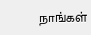நாங்கள்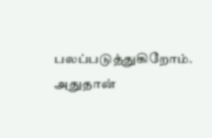பலப்படுத்துகிறோம். அதுதான்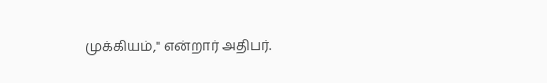முக்கியம்," என்றார் அதிபர்.